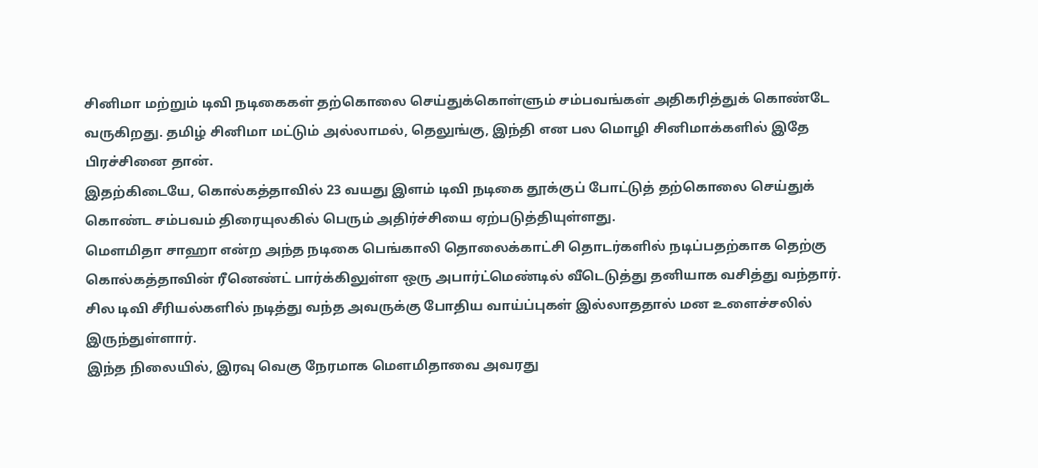சினிமா மற்றும் டிவி நடிகைகள் தற்கொலை செய்துக்கொள்ளும் சம்பவங்கள் அதிகரித்துக் கொண்டே வருகிறது. தமிழ் சினிமா மட்டும் அல்லாமல், தெலுங்கு, இந்தி என பல மொழி சினிமாக்களில் இதே பிரச்சினை தான்.
இதற்கிடையே, கொல்கத்தாவில் 23 வயது இளம் டிவி நடிகை தூக்குப் போட்டுத் தற்கொலை செய்துக் கொண்ட சம்பவம் திரையுலகில் பெரும் அதிர்ச்சியை ஏற்படுத்தியுள்ளது.
மெளமிதா சாஹா என்ற அந்த நடிகை பெங்காலி தொலைக்காட்சி தொடர்களில் நடிப்பதற்காக தெற்கு கொல்கத்தாவின் ரீனெண்ட் பார்க்கிலுள்ள ஒரு அபார்ட்மெண்டில் வீடெடுத்து தனியாக வசித்து வந்தார். சில டிவி சீரியல்களில் நடித்து வந்த அவருக்கு போதிய வாய்ப்புகள் இல்லாததால் மன உளைச்சலில் இருந்துள்ளார்.
இந்த நிலையில், இரவு வெகு நேரமாக மெளமிதாவை அவரது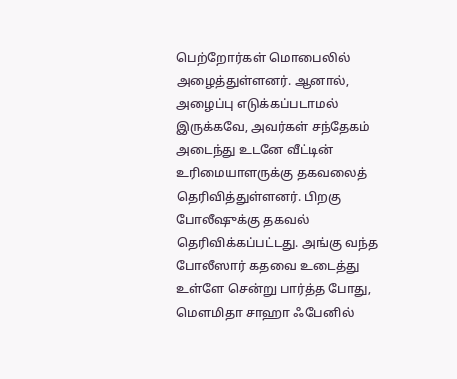பெற்றோர்கள் மொபைலில் அழைத்துள்ளனர். ஆனால், அழைப்பு எடுக்கப்படாமல் இருக்கவே, அவர்கள் சந்தேகம் அடைந்து உடனே வீட்டின் உரிமையாளருக்கு தகவலைத் தெரிவித்துள்ளனர். பிறகு போலீஷுக்கு தகவல் தெரிவிக்கப்பட்டது. அங்கு வந்த போலீஸார் கதவை உடைத்து உள்ளே சென்று பார்த்த போது, மெளமிதா சாஹா ஃபேனில்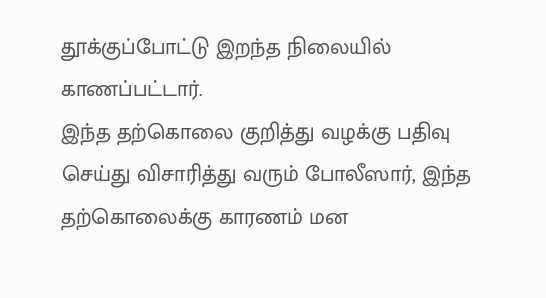தூக்குப்போட்டு இறந்த நிலையில் காணப்பட்டார்.
இந்த தற்கொலை குறித்து வழக்கு பதிவு செய்து விசாரித்து வரும் போலீஸார், இந்த தற்கொலைக்கு காரணம் மன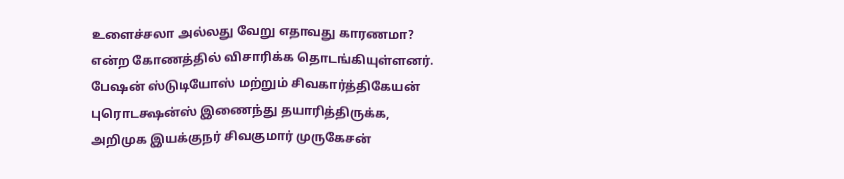உளைச்சலா அல்லது வேறு எதாவது காரணமா? என்ற கோணத்தில் விசாரிக்க தொடங்கியுள்ளனர்.
பேஷன் ஸ்டுடியோஸ் மற்றும் சிவகார்த்திகேயன் புரொடக்ஷன்ஸ் இணைந்து தயாரித்திருக்க, அறிமுக இயக்குநர் சிவகுமார் முருகேசன்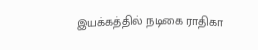இயக்கத்தில் நடிகை ராதிகா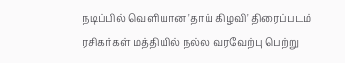நடிப்பில் வெளியான 'தாய் கிழவி' திரைப்படம் ரசிகர்கள் மத்தியில் நல்ல வரவேற்பு பெற்று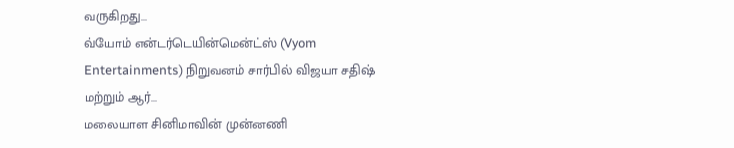வருகிறது...
வ்யோம் என்டர்டெயின்மென்ட்ஸ் (Vyom Entertainments) நிறுவனம் சார்பில் விஜயா சதிஷ் மற்றும் ஆர்...
மலையாள சினிமாவின் முன்னணி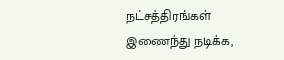நட்சத்திரங்கள் இணைந்து நடிக்க,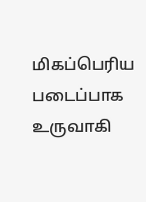மிகப்பெரிய படைப்பாக உருவாகி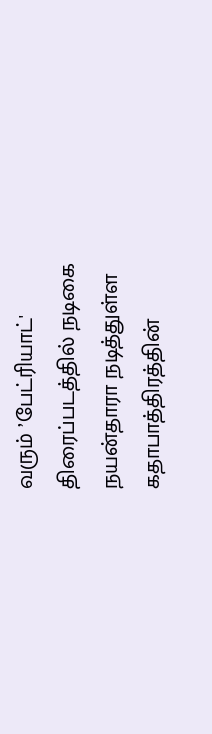வரும் ’பேட்ரியாட்' திரைப்படத்தில் நடிகை நயன்தாரா நடித்துள்ள கதாபாத்திரத்தின்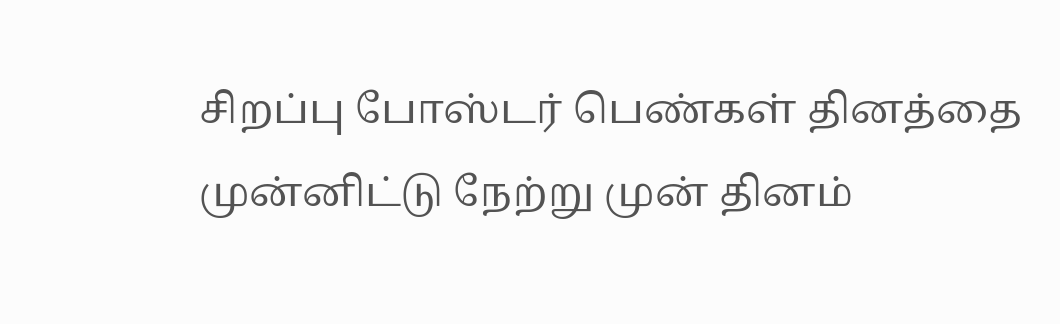சிறப்பு போஸ்டர் பெண்கள் தினத்தை முன்னிட்டு நேற்று முன் தினம்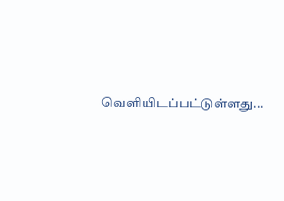வெளியிடப்பட்டுள்ளது...